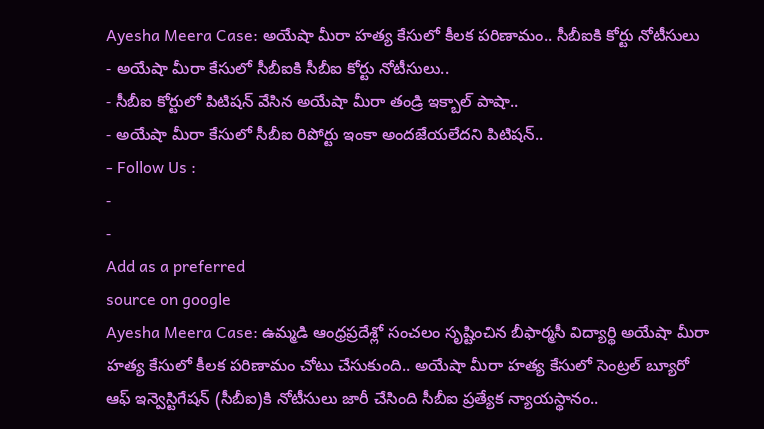Ayesha Meera Case: అయేషా మీరా హత్య కేసులో కీలక పరిణామం.. సీబీఐకి కోర్టు నోటీసులు
- అయేషా మీరా కేసులో సీబీఐకి సీబీఐ కోర్టు నోటీసులు..
- సీబీఐ కోర్టులో పిటిషన్ వేసిన అయేషా మీరా తండ్రి ఇక్బాల్ పాషా..
- అయేషా మీరా కేసులో సీబీఐ రిపోర్టు ఇంకా అందజేయలేదని పిటిషన్..
- Follow Us :
-
-
Add as a preferred
source on google
Ayesha Meera Case: ఉమ్మడి ఆంధ్రప్రదేశ్లో సంచలం సృష్టించిన బీఫార్మసీ విద్యార్థి అయేషా మీరా హత్య కేసులో కీలక పరిణామం చోటు చేసుకుంది.. అయేషా మీరా హత్య కేసులో సెంట్రల్ బ్యూరో ఆఫ్ ఇన్వెస్టిగేషన్ (సీబీఐ)కి నోటీసులు జారీ చేసింది సీబీఐ ప్రత్యేక న్యాయస్థానం..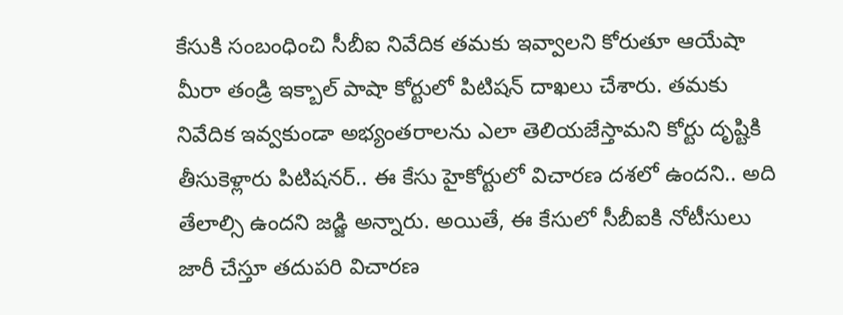కేసుకి సంబంధించి సీబీఐ నివేదిక తమకు ఇవ్వాలని కోరుతూ ఆయేషా మీరా తండ్రి ఇక్బాల్ పాషా కోర్టులో పిటిషన్ దాఖలు చేశారు. తమకు నివేదిక ఇవ్వకుండా అభ్యంతరాలను ఎలా తెలియజేస్తామని కోర్టు దృష్టికి తీసుకెళ్లారు పిటిషనర్.. ఈ కేసు హైకోర్టులో విచారణ దశలో ఉందని.. అది తేలాల్సి ఉందని జడ్జి అన్నారు. అయితే, ఈ కేసులో సీబీఐకి నోటీసులు జారీ చేస్తూ తదుపరి విచారణ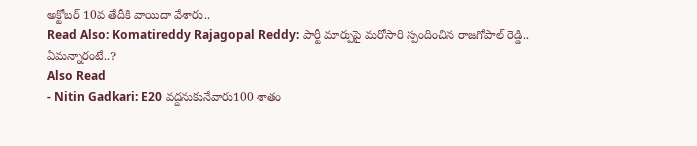అక్టోబర్ 10వ తేదీకి వాయిదా వేశారు..
Read Also: Komatireddy Rajagopal Reddy: పార్టీ మార్పుపై మరోసారి స్పందించిన రాజగోపాల్ రెడ్డి.. ఏమన్నారంటే..?
Also Read
- Nitin Gadkari: E20 వద్దనుకునేవారు100 శాతం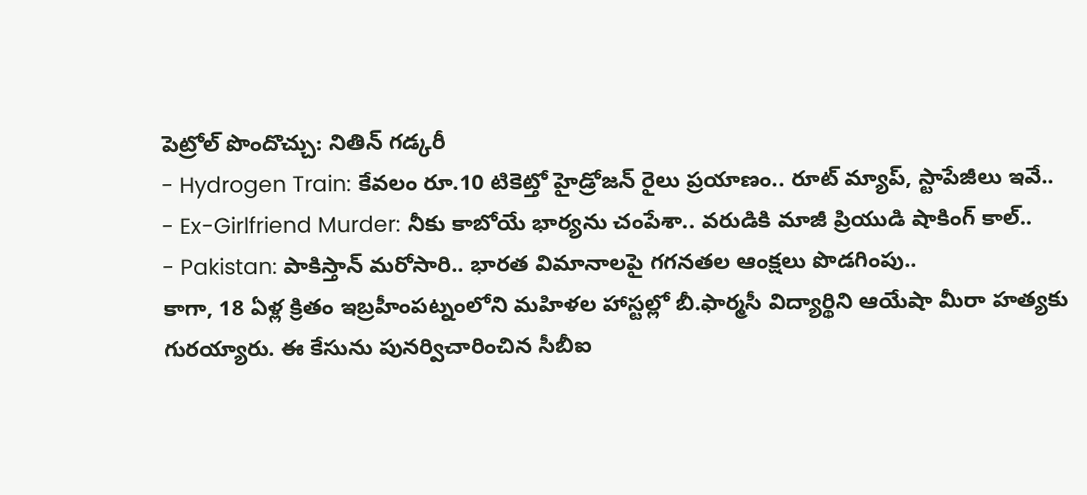పెట్రోల్ పొందొచ్చు: నితిన్ గడ్కరీ
- Hydrogen Train: కేవలం రూ.10 టికెట్తో హైడ్రోజన్ రైలు ప్రయాణం.. రూట్ మ్యాప్, స్టాపేజీలు ఇవే..
- Ex-Girlfriend Murder: నీకు కాబోయే భార్యను చంపేశా.. వరుడికి మాజీ ప్రియుడి షాకింగ్ కాల్..
- Pakistan: పాకిస్తాన్ మరోసారి.. భారత విమానాలపై గగనతల ఆంక్షలు పొడగింపు..
కాగా, 18 ఏళ్ల క్రితం ఇబ్రహీంపట్నంలోని మహిళల హాస్టల్లో బీ.ఫార్మసీ విద్యార్థిని ఆయేషా మీరా హత్యకు గురయ్యారు. ఈ కేసును పునర్విచారించిన సీబీఐ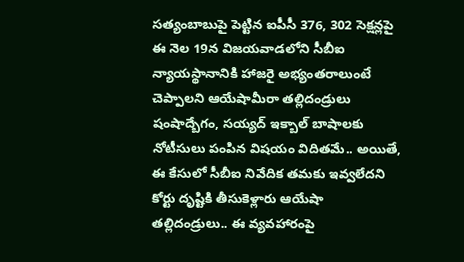సత్యంబాబుపై పెట్టిన ఐపీసీ 376, 302 సెక్షన్లపై ఈ నెల 19న విజయవాడలోని సీబీఐ న్యాయస్థానానికి హాజరై అభ్యంతరాలుంటే చెప్పాలని ఆయేషామీరా తల్లిదండ్రులు షంషాద్బేగం, సయ్యద్ ఇక్బాల్ బాషాలకు నోటీసులు పంపిన విషయం విదితమే.. అయితే, ఈ కేసులో సీబీఐ నివేదిక తమకు ఇవ్వలేదని కోర్టు దృష్టికి తీసుకెళ్లారు ఆయేషా తల్లిదండ్రులు.. ఈ వ్యవహారంపై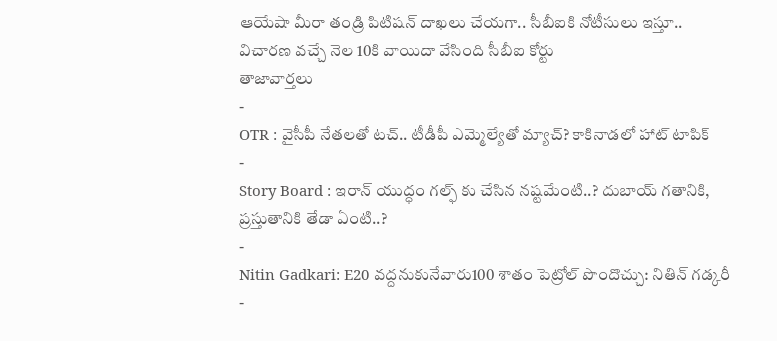ఆయేషా మీరా తండ్రి పిటిషన్ దాఖలు చేయగా.. సీబీఐకి నోటీసులు ఇస్తూ.. విచారణ వచ్చే నెల 10కి వాయిదా వేసింది సీబీఐ కోర్టు
తాజావార్తలు
-
OTR : వైసీపీ నేతలతో టచ్.. టీడీపీ ఎమ్మెల్యేతో మ్యాచ్? కాకినాడలో హాట్ టాపిక్
-
Story Board : ఇరాన్ యుద్ధం గల్ఫ్ కు చేసిన నష్టమేంటి..? దుబాయ్ గతానికి, ప్రస్తుతానికి తేడా ఏంటి..?
-
Nitin Gadkari: E20 వద్దనుకునేవారు100 శాతం పెట్రోల్ పొందొచ్చు: నితిన్ గడ్కరీ
-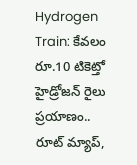Hydrogen Train: కేవలం రూ.10 టికెట్తో హైడ్రోజన్ రైలు ప్రయాణం.. రూట్ మ్యాప్,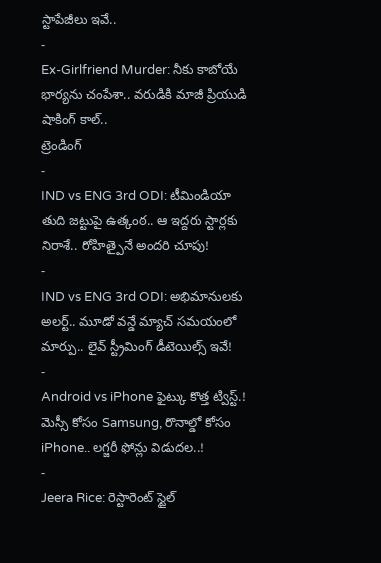స్టాపేజీలు ఇవే..
-
Ex-Girlfriend Murder: నీకు కాబోయే భార్యను చంపేశా.. వరుడికి మాజీ ప్రియుడి షాకింగ్ కాల్..
ట్రెండింగ్
-
IND vs ENG 3rd ODI: టీమిండియా తుది జట్టుపై ఉత్కంఠ.. ఆ ఇద్దరు స్టార్లకు నిరాశే.. రోహిత్పైనే అందరి చూపు!
-
IND vs ENG 3rd ODI: అభిమానులకు అలర్ట్.. మూడో వన్డే మ్యాచ్ సమయంలో మార్పు.. లైవ్ స్ట్రీమింగ్ డీటెయిల్స్ ఇవే!
-
Android vs iPhone ఫైట్కు కొత్త ట్విస్ట్.! మెస్సీ కోసం Samsung, రొనాల్డో కోసం iPhone.. లగ్జరీ ఫోన్లు విడుదల..!
-
Jeera Rice: రెస్టారెంట్ స్టైల్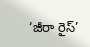‘జీరా రైస్’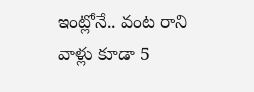ఇంట్లోనే.. వంట రాని వాళ్లు కూడా 5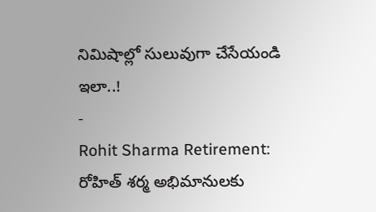నిమిషాల్లో సులువుగా చేసేయండి ఇలా..!
-
Rohit Sharma Retirement: రోహిత్ శర్మ అభిమానులకు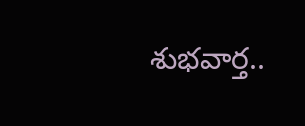శుభవార్త..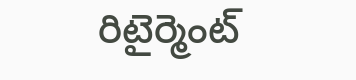రిటైర్మెంట్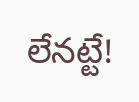లేనట్టే!